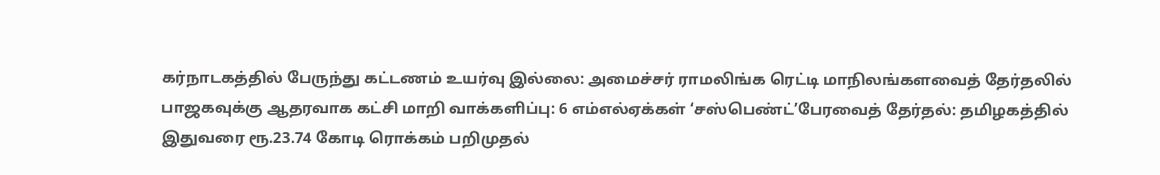கர்நாடகத்தில் பேருந்து கட்டணம் உயர்வு இல்லை: அமைச்சர் ராமலிங்க ரெட்டி மாநிலங்களவைத் தேர்தலில் பாஜகவுக்கு ஆதரவாக கட்சி மாறி வாக்களிப்பு: 6 எம்எல்ஏக்கள் ‘சஸ்பெண்ட்’பேரவைத் தேர்தல்: தமிழகத்தில் இதுவரை ரூ.23.74 கோடி ரொக்கம் பறிமுதல்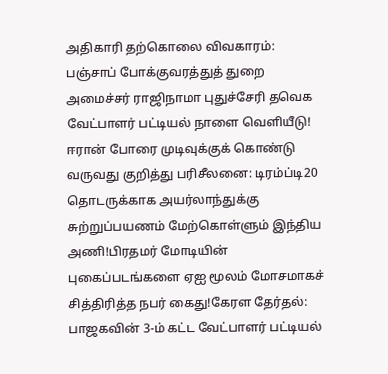அதிகாரி தற்கொலை விவகாரம்: பஞ்சாப் போக்குவரத்துத் துறை அமைச்சர் ராஜிநாமா புதுச்சேரி தவெக வேட்பாளர் பட்டியல் நாளை வெளியீடு! ஈரான் போரை முடிவுக்குக் கொண்டு வருவது குறித்து பரிசீலனை: டிரம்ப்டி20 தொடருக்காக அயர்லாந்துக்கு சுற்றுப்பயணம் மேற்கொள்ளும் இந்திய அணி!பிரதமர் மோடியின் புகைப்படங்களை ஏஐ மூலம் மோசமாகச் சித்திரித்த நபர் கைது!கேரள தேர்தல்: பாஜகவின் 3-ம் கட்ட வேட்பாளர் பட்டியல்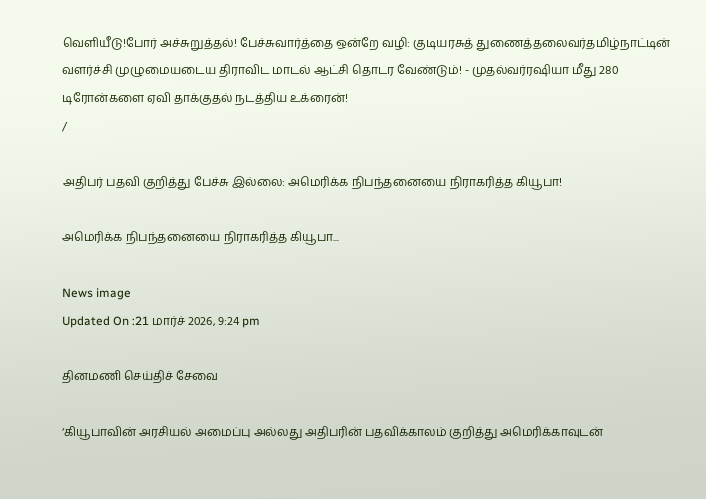வெளியீடு!போர் அச்சுறுத்தல்! பேச்சுவார்த்தை ஒன்றே வழி: குடியரசுத் துணைத்தலைவர்தமிழ்நாட்டின் வளர்ச்சி முழுமையடைய திராவிட மாடல் ஆட்சி தொடர வேண்டும்! - முதல்வர்ரஷியா மீது 280 டிரோன்களை ஏவி தாக்குதல் நடத்திய உக்ரைன்!
/

அதிபர் பதவி குறித்து பேச்சு இல்லை: அமெரிக்க நிபந்தனையை நிராகரித்த கியூபா!

அமெரிக்க நிபந்தனையை நிராகரித்த கியூபா...

News image
Updated On :21 மார்ச் 2026, 9:24 pm

தினமணி செய்திச் சேவை

‘கியூபாவின் அரசியல் அமைப்பு அல்லது அதிபரின் பதவிக்காலம் குறித்து அமெரிக்காவுடன்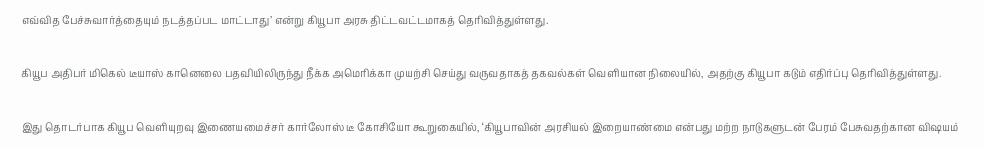எவ்வித பேச்சுவார்த்தையும் நடத்தப்பட மாட்டாது’ என்று கியூபா அரசு திட்டவட்டமாகத் தெரிவித்துள்ளது.

கியூப அதிபர் மிகெல் டீயாஸ் கானெலை பதவியிலிருந்து நீக்க அமெரிக்கா முயற்சி செய்து வருவதாகத் தகவல்கள் வெளியான நிலையில், அதற்கு கியூபா கடும் எதிர்ப்பு தெரிவித்துள்ளது.

இது தொடர்பாக கியூப வெளியுறவு இணையமைச்சர் கார்லோஸ் டீ கோசியோ கூறுகையில், ‘கியூபாவின் அரசியல் இறையாண்மை என்பது மற்ற நாடுகளுடன் பேரம் பேசுவதற்கான விஷயம்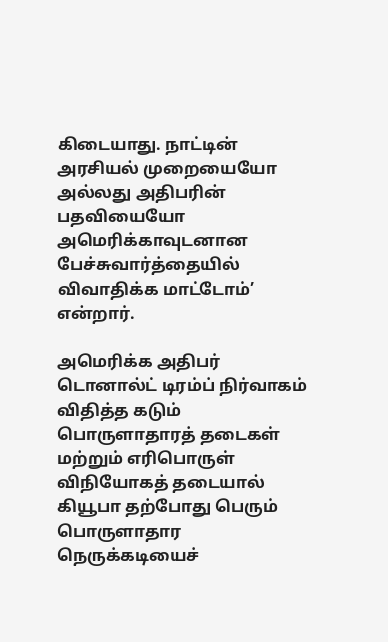கிடையாது. நாட்டின் அரசியல் முறையையோ அல்லது அதிபரின் பதவியையோ அமெரிக்காவுடனான பேச்சுவார்த்தையில் விவாதிக்க மாட்டோம்’ என்றார்.

அமெரிக்க அதிபர் டொனால்ட் டிரம்ப் நிர்வாகம் விதித்த கடும் பொருளாதாரத் தடைகள் மற்றும் எரிபொருள் விநியோகத் தடையால் கியூபா தற்போது பெரும் பொருளாதார நெருக்கடியைச்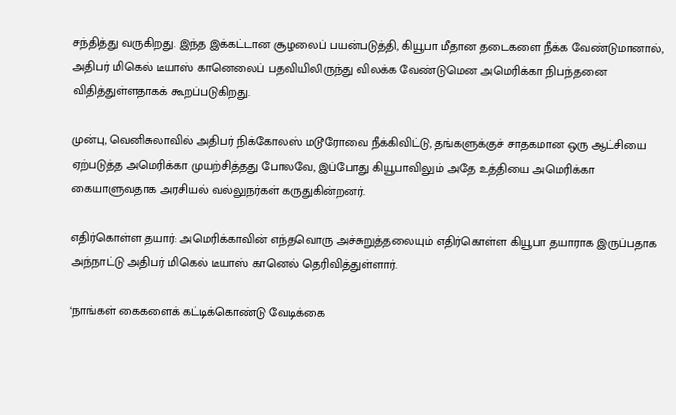சந்தித்து வருகிறது. இந்த இக்கட்டான சூழலைப் பயன்படுத்தி, கியூபா மீதான தடைகளை நீக்க வேண்டுமானால், அதிபர் மிகெல் டீயாஸ் கானெலைப் பதவியிலிருந்து விலக்க வேண்டுமென அமெரிக்கா நிபந்தனை விதித்துள்ளதாகக் கூறப்படுகிறது.

முன்பு, வெனிசுலாவில் அதிபர் நிக்கோலஸ் மடூரோவை நீக்கிவிட்டு, தங்களுக்குச் சாதகமான ஒரு ஆட்சியை ஏற்படுத்த அமெரிக்கா முயற்சித்தது போலவே, இப்போது கியூபாவிலும் அதே உத்தியை அமெரிக்கா கையாளுவதாக அரசியல் வல்லுநர்கள் கருதுகின்றனர்.

எதிர்கொள்ள தயார்: அமெரிக்காவின் எந்தவொரு அச்சுறுத்தலையும் எதிர்கொள்ள கியூபா தயாராக இருப்பதாக அந்நாட்டு அதிபர் மிகெல் டீயாஸ் கானெல் தெரிவித்துள்ளார்.

‘நாங்கள் கைகளைக் கட்டிக்கொண்டு வேடிக்கை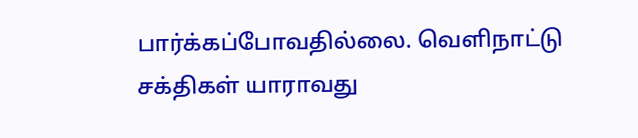பார்க்கப்போவதில்லை. வெளிநாட்டு சக்திகள் யாராவது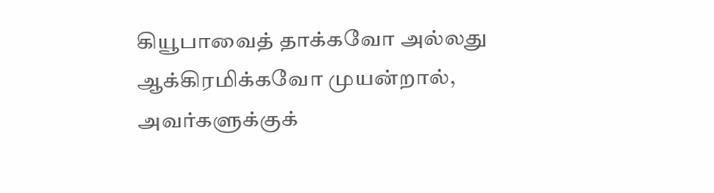கியூபாவைத் தாக்கவோ அல்லது ஆக்கிரமிக்கவோ முயன்றால், அவர்களுக்குக்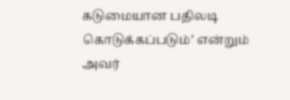கடுமையான பதிலடி கொடுக்கப்படும்’ என்றும் அவர்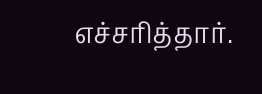எச்சரித்தார்.